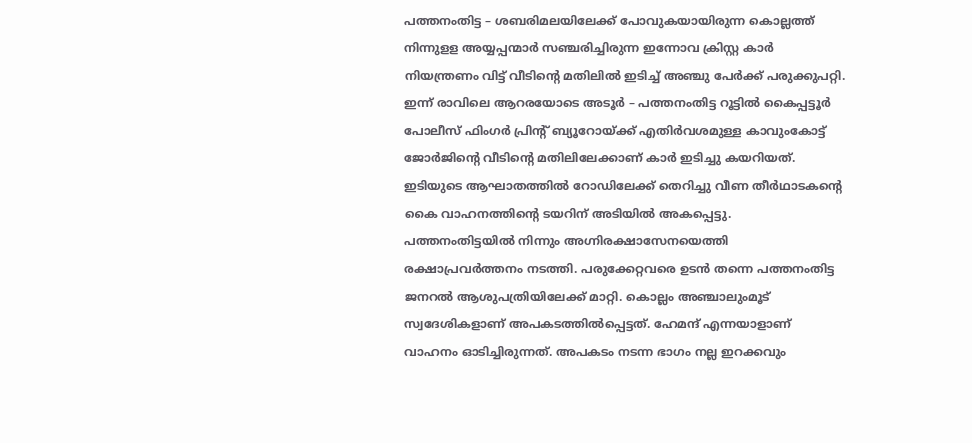പത്തനംതിട്ട – ശബരിമലയിലേക്ക് പോവുകയായിരുന്ന കൊല്ലത്ത് നിന്നുളള അയ്യപ്പന്മാർ സഞ്ചരിച്ചിരുന്ന ഇന്നോവ ക്രിസ്റ്റ കാർ നിയന്ത്രണം വിട്ട് വീടിന്റെ മതിലിൽ ഇടിച്ച് അഞ്ചു പേർക്ക് പരുക്കുപറ്റി. ഇന്ന് രാവിലെ ആറരയോടെ അടൂർ – പത്തനംതിട്ട റൂട്ടിൽ കൈപ്പട്ടൂർ പോലീസ് ഫിംഗർ പ്രിന്റ് ബ്യൂറോയ്ക്ക് എതിർവശമുള്ള കാവുംകോട്ട് ജോർജിന്റെ വീടിന്റെ മതിലിലേക്കാണ് കാർ ഇടിച്ചു കയറിയത്. ഇടിയുടെ ആഘാതത്തിൽ റോഡിലേക്ക് തെറിച്ചു വീണ തീർഥാടകന്റെ കൈ വാഹനത്തിന്റെ ടയറിന് അടിയിൽ അകപ്പെട്ടു.
പത്തനംതിട്ടയിൽ നിന്നും അഗ്നിരക്ഷാസേനയെത്തി രക്ഷാപ്രവർത്തനം നടത്തി. പരുക്കേറ്റവരെ ഉടൻ തന്നെ പത്തനംതിട്ട ജനറൽ ആശുപത്രിയിലേക്ക് മാറ്റി. കൊല്ലം അഞ്ചാലുംമൂട് സ്വദേശികളാണ് അപകടത്തിൽപ്പെട്ടത്. ഹേമന്ദ് എന്നയാളാണ് വാഹനം ഓടിച്ചിരുന്നത്. അപകടം നടന്ന ഭാഗം നല്ല ഇറക്കവും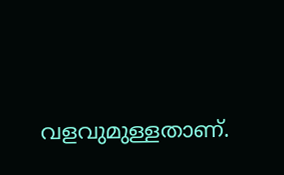വളവുമുള്ളതാണ്.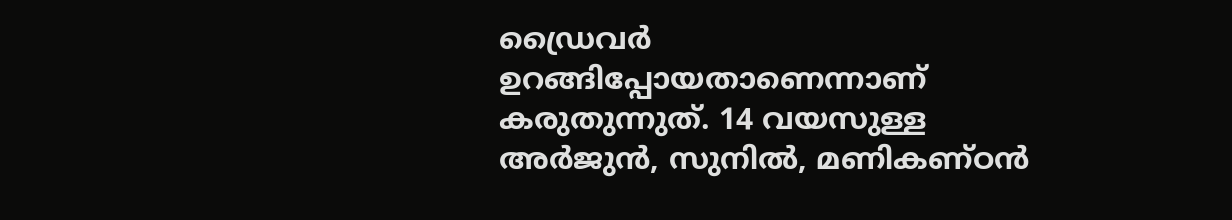ഡ്രൈവർ ഉറങ്ങിപ്പോയതാണെന്നാണ് കരുതുന്നുത്. 14 വയസുള്ള അർജുൻ, സുനിൽ, മണികണ്ഠൻ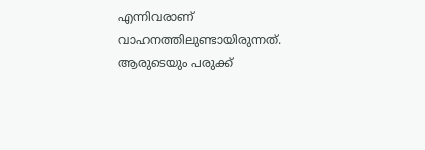എന്നിവരാണ് വാഹനത്തിലുണ്ടായിരുന്നത്. ആരുടെയും പരുക്ക്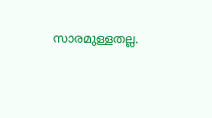സാരമുള്ളതല്ല.